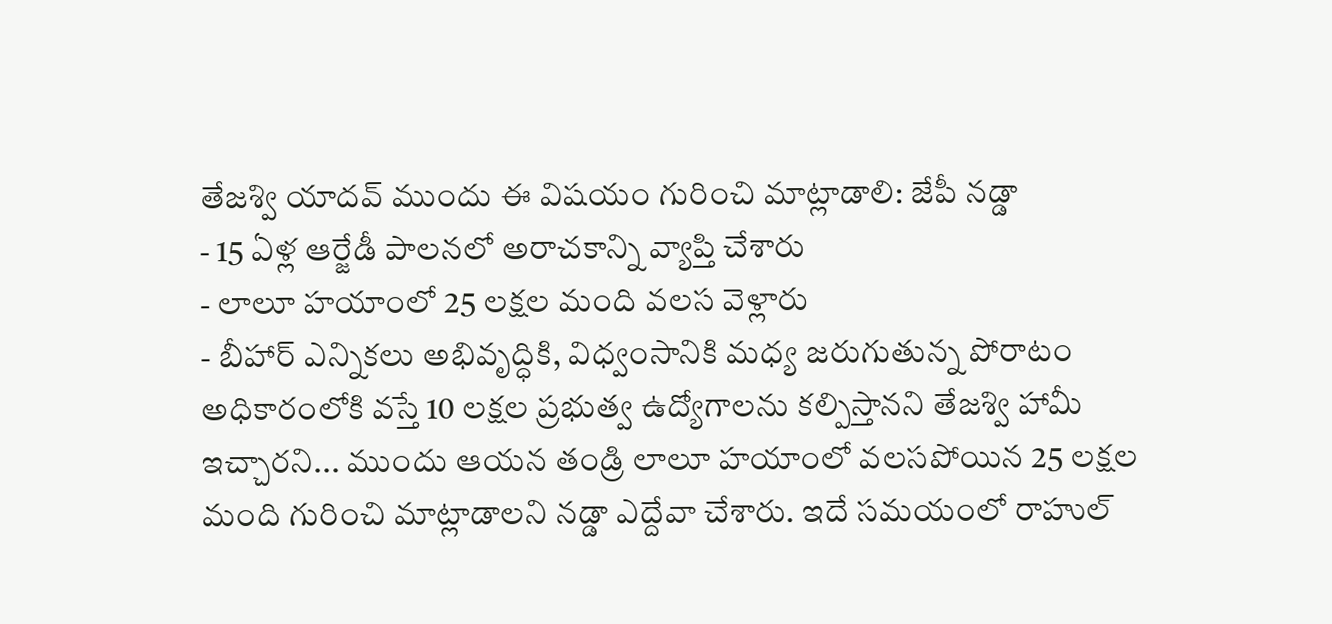తేజశ్వి యాదవ్ ముందు ఈ విషయం గురించి మాట్లాడాలి: జేపీ నడ్డా
- 15 ఏళ్ల ఆర్జేడీ పాలనలో అరాచకాన్ని వ్యాప్తి చేశారు
- లాలూ హయాంలో 25 లక్షల మంది వలస వెళ్లారు
- బీహార్ ఎన్నికలు అభివృద్ధికి, విధ్వంసానికి మధ్య జరుగుతున్న పోరాటం
అధికారంలోకి వస్తే 10 లక్షల ప్రభుత్వ ఉద్యోగాలను కల్పిస్తానని తేజశ్వి హామీ ఇచ్చారని... ముందు ఆయన తండ్రి లాలూ హయాంలో వలసపోయిన 25 లక్షల మంది గురించి మాట్లాడాలని నడ్డా ఎద్దేవా చేశారు. ఇదే సమయంలో రాహుల్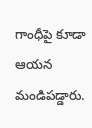గాంధీపై కూడా ఆయన మండిపడ్డారు.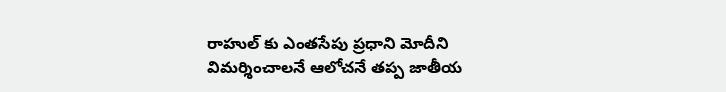రాహుల్ కు ఎంతసేపు ప్రధాని మోదీని విమర్శించాలనే ఆలోచనే తప్ప జాతీయ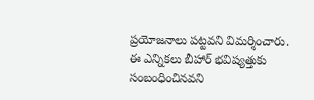ప్రయోజనాలు పట్టవని విమర్శించారు. ఈ ఎన్నికలు బీహార్ భవిష్యత్తుకు సంబంధించినవని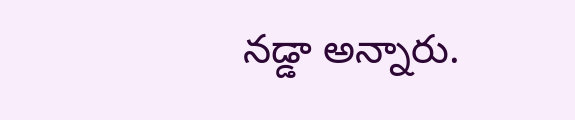నడ్డా అన్నారు.